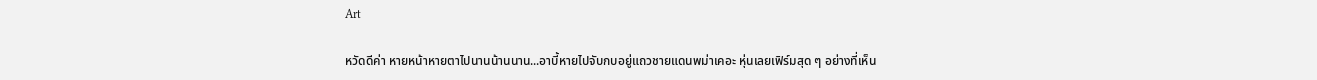Art

หวัดดีค่า หายหน้าหายตาไปนานน้านนาน...อาบี้หายไปจับกบอยู่แถวชายแดนพม่าเคอะ หุ่นเลยเฟิร์มสุด ๆ อย่างที่เห็น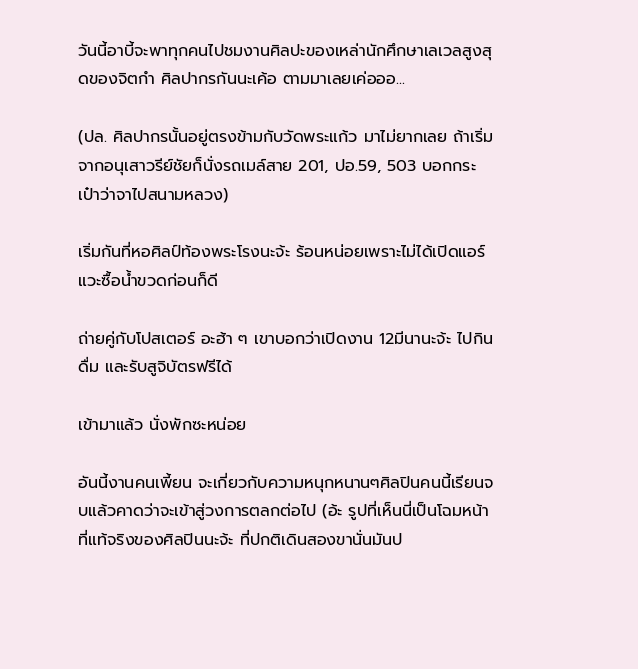วันนี้อาบี้จะพาทุกคนไปชมงานศิลปะของเหล่านักศึกษาเลเวลสูงสุดของจิตกำ ศิลปากรกันนะเค้อ ตามมาเลยเค่อออ...

(ปล. ศิลปากรนั้นอยู่ตรงข้ามกับวัดพระแก้ว มาไม่ยากเลย ถ้าเริ่มจากอนุเสาวรีย์ชัยก็นั่งรถเมล์สาย 201, ปอ.59, 503 บอกกระเป๋าว่าจาไปสนามหลวง)

เริ่มกันที่หอศิลป์ท้องพระโรงนะจ้ะ ร้อนหน่อยเพราะไม่ได้เปิดแอร์ แวะซื้อน้ำขวดก่อนก็ดี

ถ่ายคู่กับโปสเตอร์ อะฮ้า ๆ เขาบอกว่าเปิดงาน 12มีนานะจ้ะ ไปกินดื่ม และรับสูจิบัตรฟรีได้

เข้ามาแล้ว นั่งพักซะหน่อย

อันนี้งานคนเพี้ยน จะเกี่ยวกับความหนุกหนานๆศิลปินคนนี้เรียนจบแล้วคาดว่าจะเข้าสู่วงการตลกต่อไป (อ้ะ รูปที่เห็นนี่เป็นโฉมหน้าที่แท้จริงของศิลปินนะจ้ะ ที่ปกติเดินสองขานั่นมันป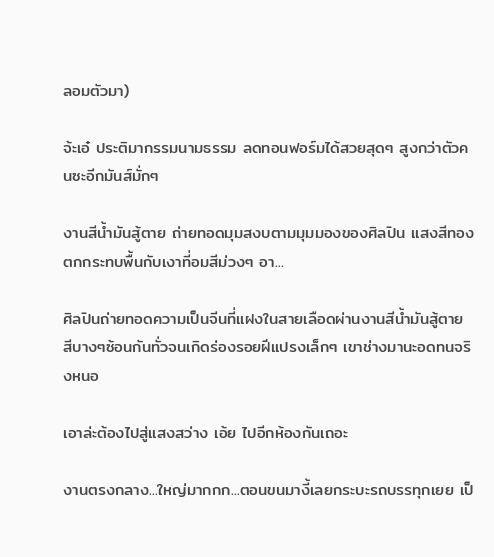ลอมตัวมา)

จ้ะเอ๋ ประติมากรรมนามธรรม ลดทอนฟอร์มได้สวยสุดๆ สูงกว่าตัวคนซะอีกมันส์มั่กๆ

งานสีน้ำมันสู้ตาย ถ่ายทอดมุมสงบตามมุมมองของศิลปิน แสงสีทองตกกระทบพื้นกับเงาที่อมสีม่วงๆ อา...

ศิลปินถ่ายทอดความเป็นจีนที่แฝงในสายเลือดผ่านงานสีน้ำมันสู้ตาย สีบางๆซ้อนกันทั่วจนเกิดร่องรอยฝีแปรงเล็กๆ เขาช่างมานะอดทนจริงหนอ

เอาล่ะต้องไปสู่แสงสว่าง เอ้ย ไปอีกห้องกันเถอะ

งานตรงกลาง...ใหญ่มากกก...ตอนขนมางี้เลยกระบะรถบรรทุกเยย เป็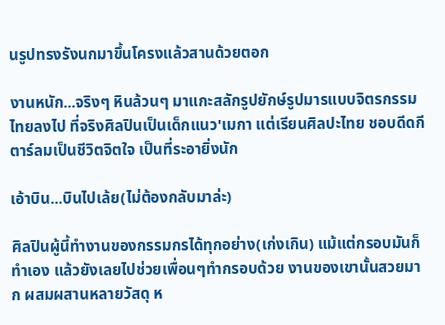นรูปทรงรังนกมาขึ้นโครงแล้วสานด้วยตอก

งานหนัก...จริงๆ หินล้วนๆ มาแกะสลักรูปยักษ์รูปมารแบบจิตรกรรมไทยลงไป ที่จริงศิลปินเป็นเด็กแนว'เมกา แต่เรียนศิลปะไทย ชอบดีดกีตาร์ลมเป็นชีวิตจิตใจ เป็นที่ระอายิ่งนัก

เอ้าบิน...บินไปเล้ย(ไม่ต้องกลับมาล่ะ)

ศิลปินผู้นี้ทำงานของกรรมกรได้ทุกอย่าง(เก่งเกิน) แม้แต่กรอบมันก็ทำเอง แล้วยังเลยไปช่วยเพื่อนๆทำกรอบด้วย งานของเขานั้นสวยมาก ผสมผสานหลายวัสดุ ห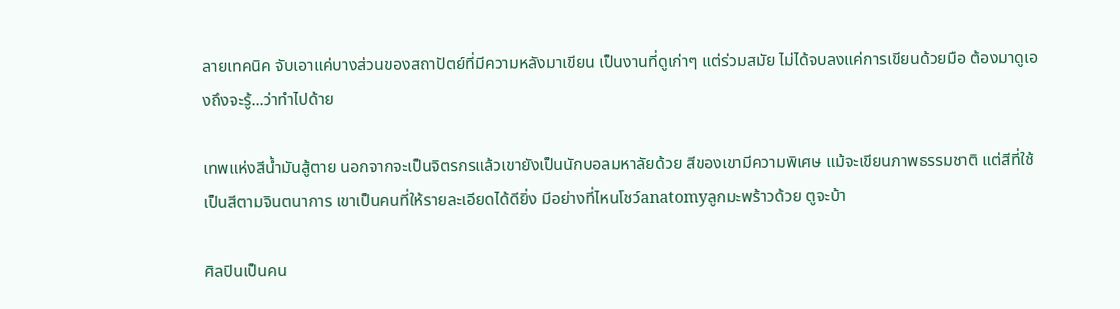ลายเทคนิค จับเอาแค่บางส่วนของสถาปัตย์ที่มีความหลังมาเขียน เป็นงานที่ดูเก่าๆ แต่ร่วมสมัย ไม่ได้จบลงแค่การเขียนด้วยมือ ต้องมาดูเองถึงจะรู้...ว่าทำไปด้าย

เทพแห่งสีน้ำมันสู้ตาย นอกจากจะเป็นจิตรกรแล้วเขายังเป็นนักบอลมหาลัยด้วย สีของเขามีความพิเศษ แม้จะเขียนภาพธรรมชาติ แต่สีที่ใช้เป็นสีตามจินตนาการ เขาเป็นคนที่ให้รายละเอียดได้ดียิ่ง มีอย่างที่ไหนโชว์anatomyลูกมะพร้าวด้วย ตูจะบ้า

ศิลปินเป็นคน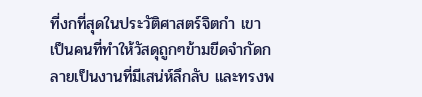ที่งกที่สุดในประวัติศาสตร์จิตกำ เขาเป็นคนที่ทำให้วัสดุถูกๆข้ามขีดจำกัดกลายเป็นงานที่มีเสน่ห์ลึกลับ และทรงพ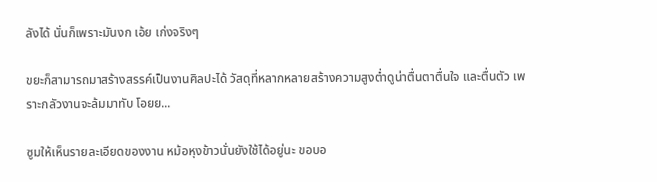ลังได้ นั่นก็เพราะมันงก เอ้ย เก่งจริงๆ

ขยะก็สามารถมาสร้างสรรค์เป็นงานศิลปะได้ วัสดุที่หลากหลายสร้างความสูงต่ำดูน่าตื่นตาตื่นใจ และตื่นตัว เพราะกลัวงานจะล้มมาทับ โอยย...

ซูมให้เห็นรายละเอียดของงาน หม้อหุงข้าวนั่นยังใช้ได้อยู่นะ ขอบอ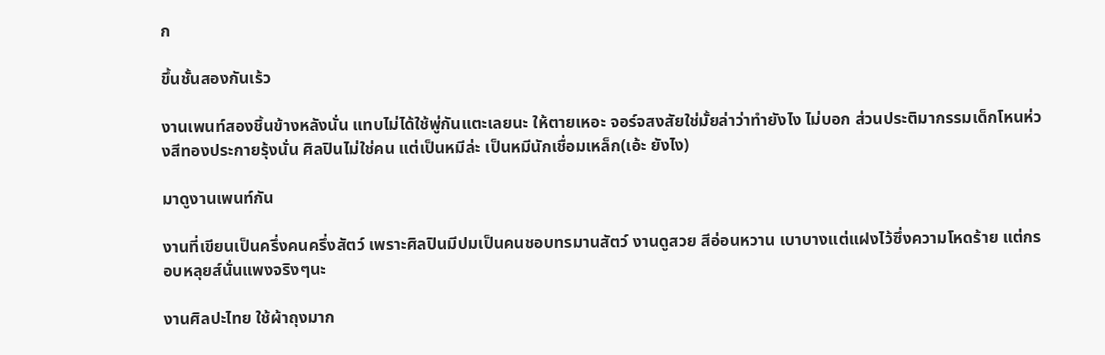ก

ขึ้นชั้นสองกันเร้ว

งานเพนท์สองชิ้นข้างหลังนั่น แทบไม่ได้ใช้พู่กันแตะเลยนะ ให้ตายเหอะ จอร์จสงสัยใช่มั้ยล่าว่าทำยังไง ไม่บอก ส่วนประติมากรรมเด็กโหนห่วงสีทองประกายรุ้งนั่น ศิลปินไม่ใช่คน แต่เป็นหมีล่ะ เป็นหมีนักเชื่อมเหล็ก(เอ้ะ ยังไง)

มาดูงานเพนท์กัน

งานที่เขียนเป็นครึ่งคนครึ่งสัตว์ เพราะศิลปินมีปมเป็นคนชอบทรมานสัตว์ งานดูสวย สีอ่อนหวาน เบาบางแต่แฝงไว้ซึ่งความโหดร้าย แต่กรอบหลุยส์นั่นแพงจริงๆนะ

งานศิลปะไทย ใช้ผ้าถุงมาก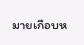มายเกือบห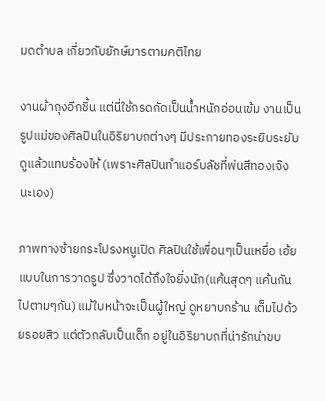มดตำบล เกี่ยวกับยักษ์มารตามคติไทย

งานผ้าถุงอีกชิ้น แต่นี่ใช้กรดกัดเป็นน้ำหนักอ่อนเข้ม งานเป็นรูปแม่ของศิลปินในอิริยาบถต่างๆ มีประกายทองระยิบระยับ ดูแล้วแทบร้องไห้ (เพราะศิลปินทำแอร์บลัชที่พ่นสีทองเจ๊งนะเอง)

ภาพทางซ้ายกระโปรงหนูเปิด ศิลปินใช้เพื่อนๆเป็นเหยื่อ เอ้ย แบบในการวาดรูป ซึ่งวาดได้ถึงใจยิ่งนัก(แค้นสุดๆ แค้นกันไปตามๆกัน) แม้ใบหน้าจะเป็นผู้ใหญ่ ดูหยาบกร้าน เต็มไปด้วยรอยสิว แต่ตัวกลับเป็นเด็ก อยู่ในอิริยาบถที่น่ารักน่าขบ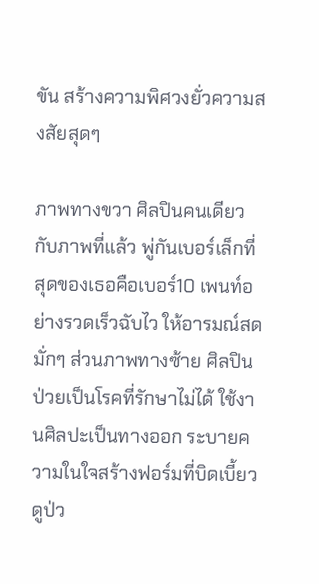ขัน สร้างความพิศวงยั่วความสงสัยสุดๆ

ภาพทางขวา ศิลปินคนเดียวกับภาพที่แล้ว พู่กันเบอร์เล็กที่สุดของเธอคือเบอร์10 เพนท์อย่างรวดเร็วฉับไว ให้อารมณ์สดมั่กๆ ส่วนภาพทางซ้าย ศิลปินป่วยเป็นโรคที่รักษาไม่ได้ ใช้งานศิลปะเป็นทางออก ระบายความในใจสร้างฟอร์มที่บิดเบี้ยว ดูป่ว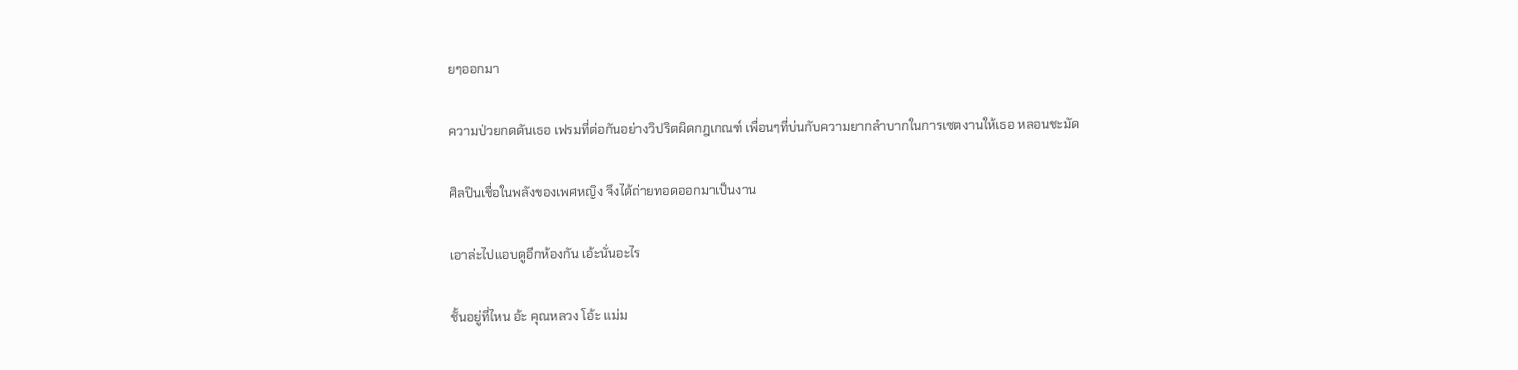ยๆออกมา

ความป่วยกดดันเธอ เฟรมที่ต่อกันอย่างวิปริตผิดกฎเกณฑ์ เพื่อนๆที่บ่นกับความยากลำบากในการเซตงานให้เธอ หลอนชะมัด

ศิลปินเชื่อในพลังของเพศหญิง จึงได้ถ่ายทอดออกมาเป็นงาน

เอาล่ะไปแอบดูอีกห้องกัน เอ้ะนั่นอะไร

ชั้นอยู่ที่ไหน อ้ะ คุณหลวง โอ้ะ แม่ม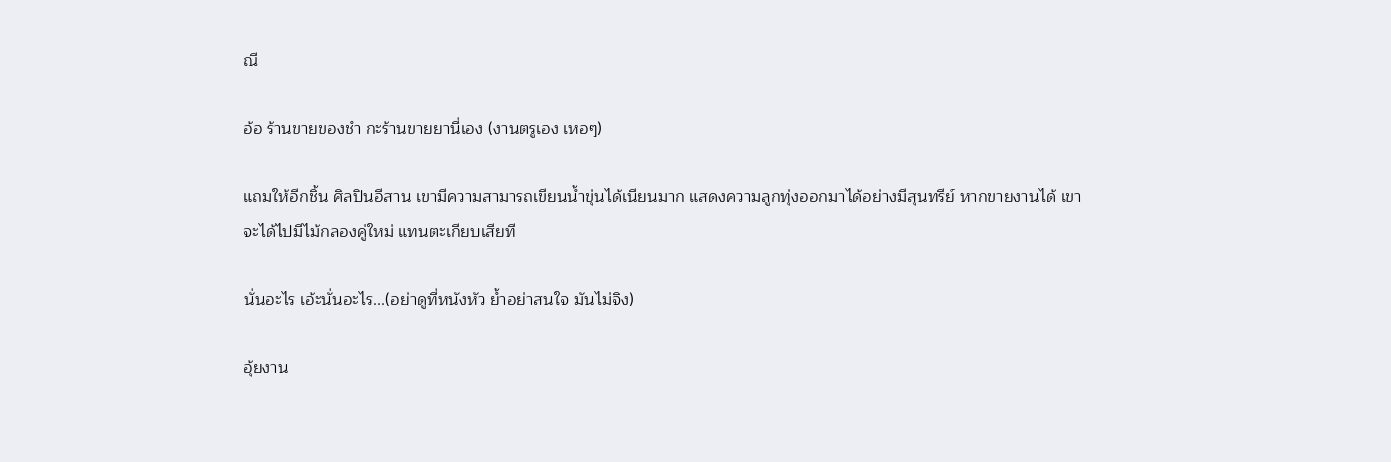ณี

อ้อ ร้านขายของชำ กะร้านขายยานี่เอง (งานตรูเอง เหอๆ)

แถมให้อีกชิ้น ศิลปินอีสาน เขามีความสามารถเขียนน้ำขุ่นได้เนียนมาก แสดงความลูกทุ่งออกมาได้อย่างมีสุนทรีย์ หากขายงานได้ เขาจะได้ไปมีไม้กลองคู่ใหม่ แทนตะเกียบเสียที

นั่นอะไร เอ้ะนั่นอะไร...(อย่าดูที่หนังหัว ย้ำอย่าสนใจ มันไม่จิง)

อุ้ยงาน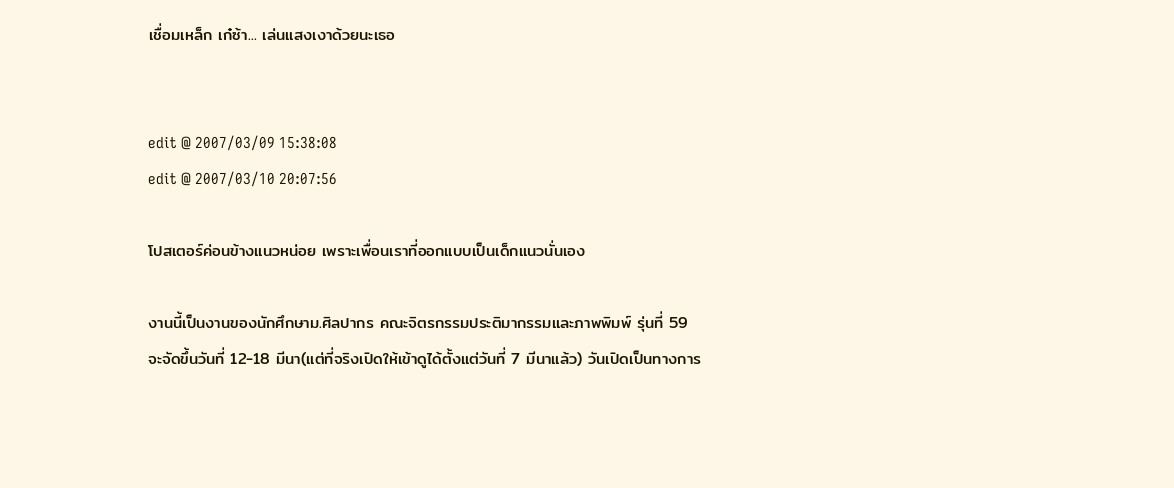เชื่อมเหล็ก เก๋ซ้า... เล่นแสงเงาด้วยนะเธอ


edit @ 2007/03/09 15:38:08
edit @ 2007/03/10 20:07:56

โปสเตอร์ค่อนข้างแนวหน่อย เพราะเพื่อนเราที่ออกแบบเป็นเด็กแนวนั่นเอง

งานนี้เป็นงานของนักศึกษาม.ศิลปากร คณะจิตรกรรมประติมากรรมและภาพพิมพ์ รุ่นที่ 59
จะจัดขึ้นวันที่ 12-18 มีนา(แต่ที่จริงเปิดให้เข้าดูได้ตั้งแต่วันที่ 7 มีนาแล้ว) วันเปิดเป็นทางการ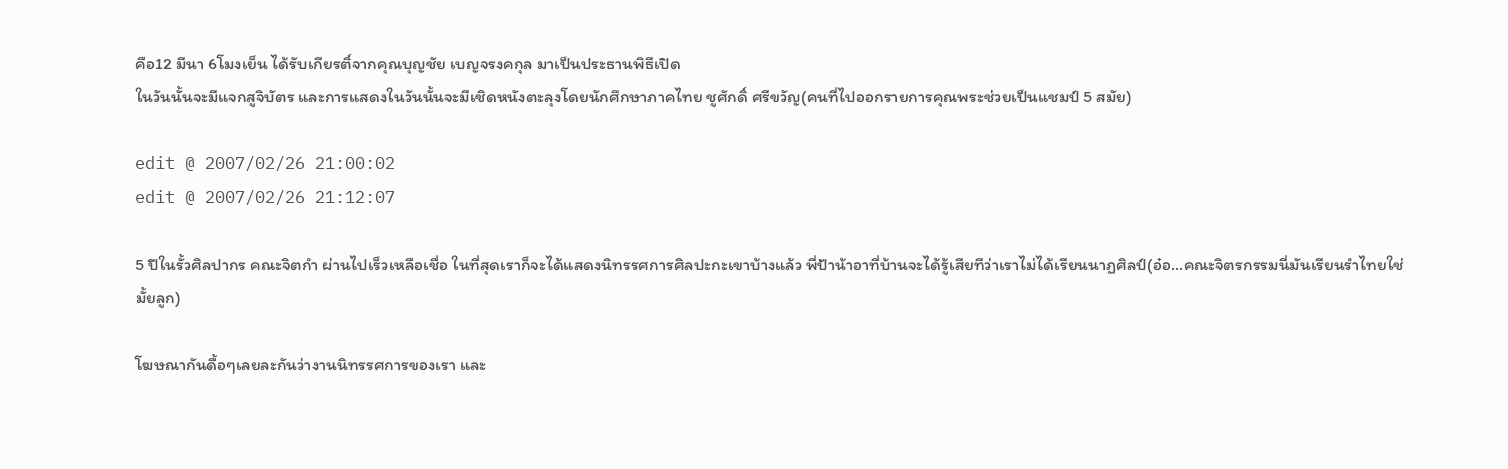คือ12 มีนา 6โมงเย็น ได้รับเกียรติ์จากคุณบุญชัย เบญจรงคกุล มาเป็นประธานพิธีเปิด
ในวันนั้นจะมีแจกสูจิบัตร และการแสดงในวันนั้นจะมีเชิดหนังตะลุงโดยนักศึกษาภาคไทย ชูศักดิ์ ศรีขวัญ(คนที่ไปออกรายการคุณพระช่วยเป็นแชมป์ 5 สมัย)

edit @ 2007/02/26 21:00:02
edit @ 2007/02/26 21:12:07

5 ปีในรั้วศิลปากร คณะจิตกำ ผ่านไปเร็วเหลือเชื่อ ในที่สุดเราก็จะได้แสดงนิทรรศการศิลปะกะเขาบ้างแล้ว พี่ป้าน้าอาที่บ้านจะได้รู้เสียทีว่าเราไม่ได้เรียนนาฏศิลป์(อ๋อ...คณะจิตรกรรมนี่มันเรียนรำไทยใช่มั้ยลูก)

โฆษณากันดื้อๆเลยละกันว่างานนิทรรศการของเรา และ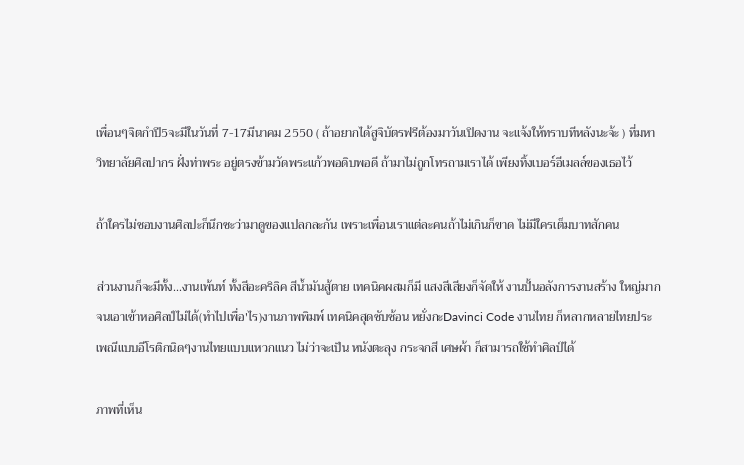เพื่อนๆจิตกำปี5จะมีในวันที่ 7-17มีนาคม 2550 ( ถ้าอยากได้สูจิบัตรฟรีต้องมาวันเปิดงาน จะแจ้งให้ทราบทีหลังนะจ้ะ ) ที่มหาวิทยาลัยศิลปากร ฝั่งท่าพระ อยู่ตรงข้ามวัดพระแก้วพอดิบพอดี ถ้ามาไม่ถูกโทรถามเราได้ เพียงทิ้งเบอร์อีเมลล์ของเธอไว้

ถ้าใครไม่ชอบงานศิลปะก็นึกซะว่ามาดูของแปลกละกัน เพราะเพื่อนเราแต่ละคนถ้าไม่เกินก็ขาด ไม่มีใครเต็มบาทสักคน

ส่วนงานก็จะมีทั้ง...งานเพ้นท์ ทั้งสีอะคริลิค สีน้ำมันสู้ตาย เทคนิคผสมก็มี แสงสีเสียงก็จัดให้ งานปั้นอลังการงานสร้าง ใหญ่มากจนเอาเข้าหอศิลป์ไม่ได้(ทำไปเพื่อ'ไร)งานภาพพิมพ์ เทคนิคสุดซับซ้อน หยั่งกะDavinci Code งานไทย ก็หลากหลายไทยประเพณีแบบอีโรติกนิดๆงานไทยแบบแหวกแนว ไม่ว่าจะเป็น หนังตะลุง กระจกสี เศษผ้า ก็สามารถใช้ทำศิลป์ได้

ภาพที่เห็น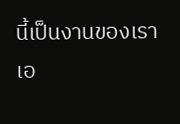นี้เป็นงานของเราเอ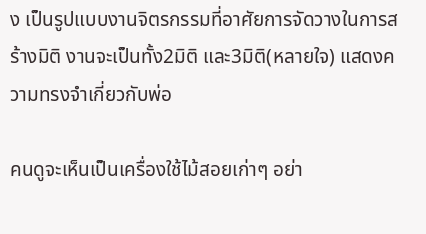ง เป็นรูปแบบงานจิตรกรรมที่อาศัยการจัดวางในการสร้างมิติ งานจะเป็นทั้ง2มิติ และ3มิติ(หลายใจ) แสดงความทรงจำเกี่ยวกับพ่อ

คนดูจะเห็นเป็นเครื่องใช้ไม้สอยเก่าๆ อย่า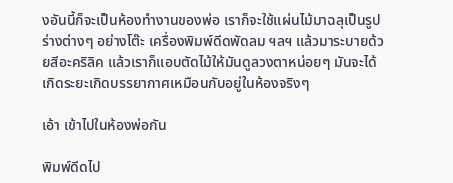งอันนี้ก็จะเป็นห้องทำงานของพ่อ เราก็จะใช้แผ่นไม้มาฉลุเป็นรูปร่างต่างๆ อย่างโต๊ะ เครื่องพิมพ์ดีดพัดลม ฯลฯ แล้วมาระบายด้วยสีอะคริลิค แล้วเราก็แอบตัดไม้ให้มันดูลวงตาหน่อยๆ มันจะได้เกิดระยะเกิดบรรยากาศเหมือนกับอยู่ในห้องจริงๆ

เอ้า เข้าไปในห้องพ่อกัน

พิมพ์ดีดไป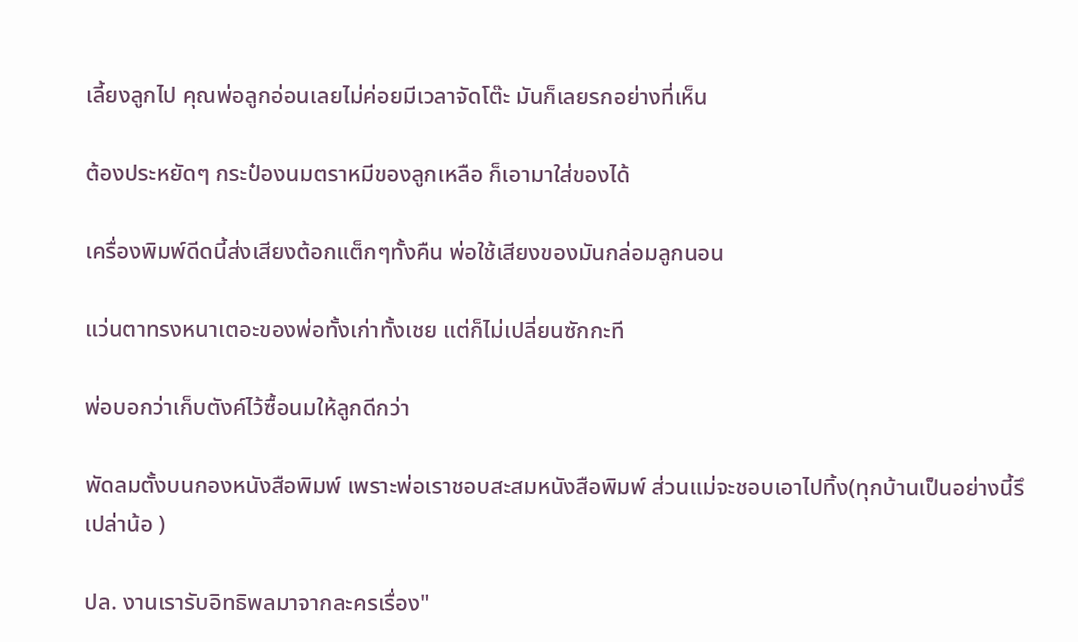เลี้ยงลูกไป คุณพ่อลูกอ่อนเลยไม่ค่อยมีเวลาจัดโต๊ะ มันก็เลยรกอย่างที่เห็น

ต้องประหยัดๆ กระป๋องนมตราหมีของลูกเหลือ ก็เอามาใส่ของได้

เครื่องพิมพ์ดีดนี้ส่งเสียงต้อกแต็กๆทั้งคืน พ่อใช้เสียงของมันกล่อมลูกนอน

แว่นตาทรงหนาเตอะของพ่อทั้งเก่าทั้งเชย แต่ก็ไม่เปลี่ยนซักกะที

พ่อบอกว่าเก็บตังค์ไว้ซื้อนมให้ลูกดีกว่า

พัดลมตั้งบนกองหนังสือพิมพ์ เพราะพ่อเราชอบสะสมหนังสือพิมพ์ ส่วนแม่จะชอบเอาไปทิ้ง(ทุกบ้านเป็นอย่างนี้รึเปล่าน้อ )

ปล. งานเรารับอิทธิพลมาจากละครเรื่อง"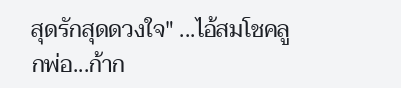สุดรักสุดดวงใจ" ...ไอ้สมโชคลูกพ่อ...ก้าก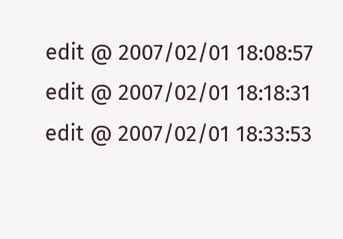edit @ 2007/02/01 18:08:57
edit @ 2007/02/01 18:18:31
edit @ 2007/02/01 18:33:53